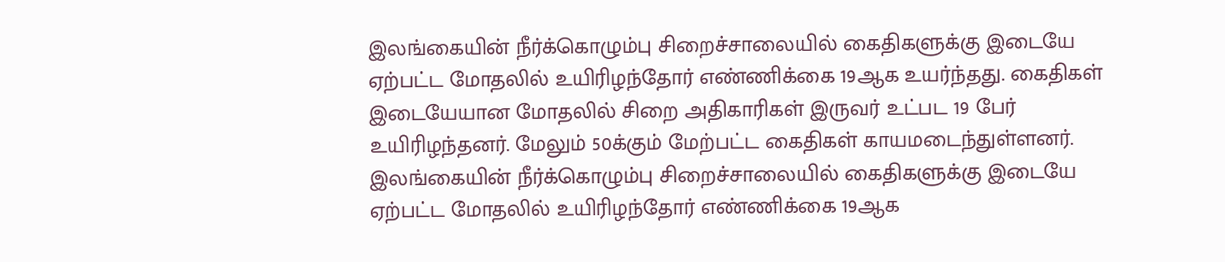இலங்கையின் நீர்க்கொழும்பு சிறைச்சாலையில் கைதிகளுக்கு இடையே ஏற்பட்ட மோதலில் உயிரிழந்தோர் எண்ணிக்கை 19ஆக உயர்ந்தது. கைதிகள் இடையேயான மோதலில் சிறை அதிகாரிகள் இருவர் உட்பட 19 பேர் உயிரிழந்தனர். மேலும் 50க்கும் மேற்பட்ட கைதிகள் காயமடைந்துள்ளனர்.
இலங்கையின் நீர்க்கொழும்பு சிறைச்சாலையில் கைதிகளுக்கு இடையே ஏற்பட்ட மோதலில் உயிரிழந்தோர் எண்ணிக்கை 19ஆக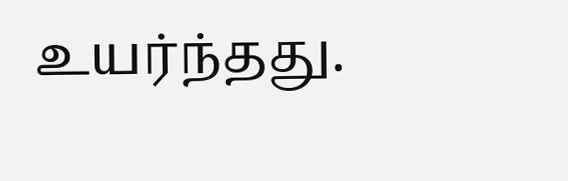உயர்ந்தது.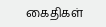கைதிகள்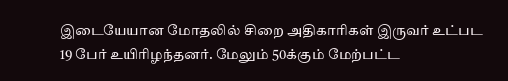இடையேயான மோதலில் சிறை அதிகாரிகள் இருவர் உட்பட 19 பேர் உயிரிழந்தனர். மேலும் 50க்கும் மேற்பட்ட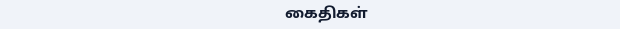கைதிகள்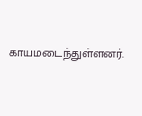காயமடைந்துள்ளனர்.